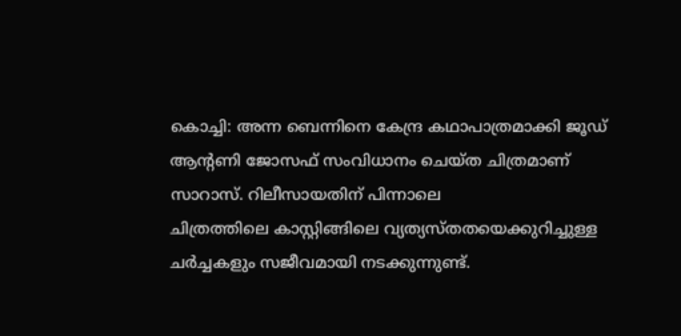കൊച്ചി: അന്ന ബെന്നിനെ കേന്ദ്ര കഥാപാത്രമാക്കി ജൂഡ് ആന്റണി ജോസഫ് സംവിധാനം ചെയ്ത ചിത്രമാണ് സാറാസ്. റിലീസായതിന് പിന്നാലെ
ചിത്രത്തിലെ കാസ്റ്റിങ്ങിലെ വ്യത്യസ്തതയെക്കുറിച്ചുള്ള ചര്‍ച്ചകളും സജീവമായി നടക്കുന്നുണ്ട്.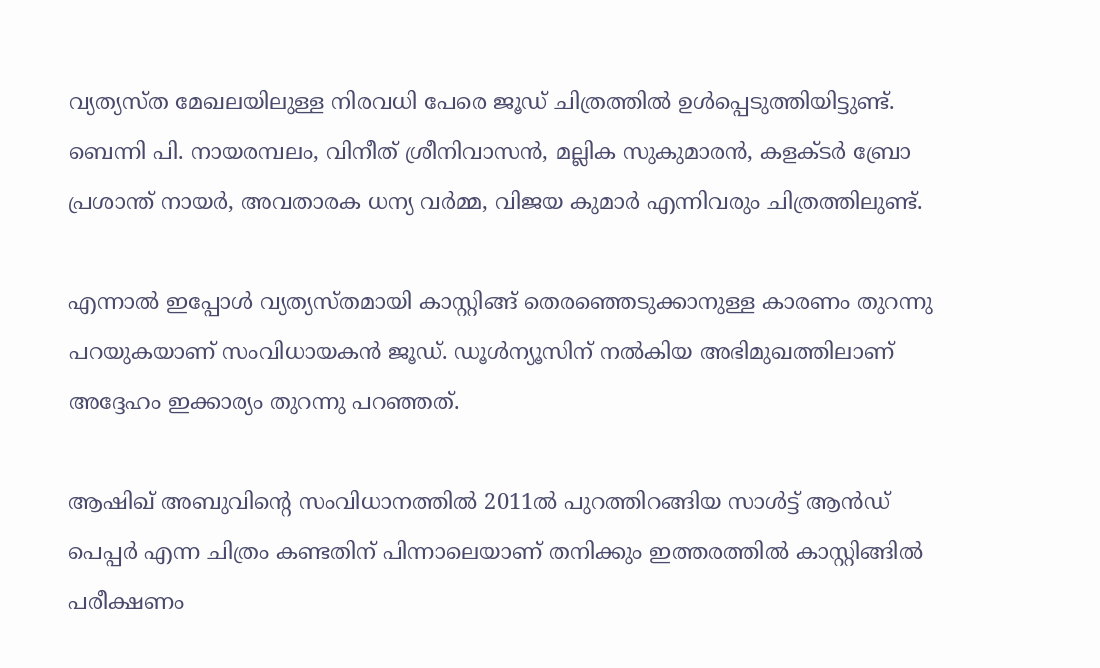വ്യത്യസ്ത മേഖലയിലുള്ള നിരവധി പേരെ ജൂഡ് ചിത്രത്തില്‍ ഉള്‍പ്പെടുത്തിയിട്ടുണ്ട്. ബെന്നി പി. നായരമ്പലം, വിനീത് ശ്രീനിവാസന്‍, മല്ലിക സുകുമാരന്‍, കളക്ടര്‍ ബ്രോ പ്രശാന്ത് നായര്‍, അവതാരക ധന്യ വര്‍മ്മ, വിജയ കുമാര്‍ എന്നിവരും ചിത്രത്തിലുണ്ട്.

എന്നാല്‍ ഇപ്പോള്‍ വ്യത്യസ്തമായി കാസ്റ്റിങ്ങ് തെരഞ്ഞെടുക്കാനുള്ള കാരണം തുറന്നു പറയുകയാണ് സംവിധായകന്‍ ജൂഡ്. ഡൂള്‍ന്യൂസിന് നല്‍കിയ അഭിമുഖത്തിലാണ് അദ്ദേഹം ഇക്കാര്യം തുറന്നു പറഞ്ഞത്.

ആഷിഖ് അബുവിന്റെ സംവിധാനത്തില്‍ 2011ല്‍ പുറത്തിറങ്ങിയ സാള്‍ട്ട് ആന്‍ഡ് പെപ്പര്‍ എന്ന ചിത്രം കണ്ടതിന് പിന്നാലെയാണ് തനിക്കും ഇത്തരത്തില്‍ കാസ്റ്റിങ്ങില്‍ പരീക്ഷണം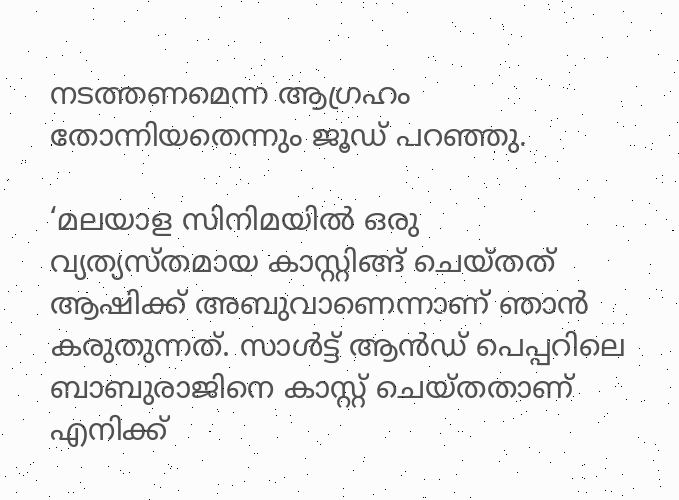നടത്തണമെന്ന ആഗ്രഹം തോന്നിയതെന്നും ജൂഡ് പറഞ്ഞു.

‘മലയാള സിനിമയില്‍ ഒരു വ്യത്യസ്തമായ കാസ്റ്റിങ്ങ് ചെയ്തത് ആഷിക്ക് അബുവാണെന്നാണ് ഞാന്‍ കരുതുന്നത്. സാള്‍ട്ട് ആന്‍ഡ് പെപ്പറിലെ ബാബുരാജിനെ കാസ്റ്റ് ചെയ്തതാണ് എനിക്ക്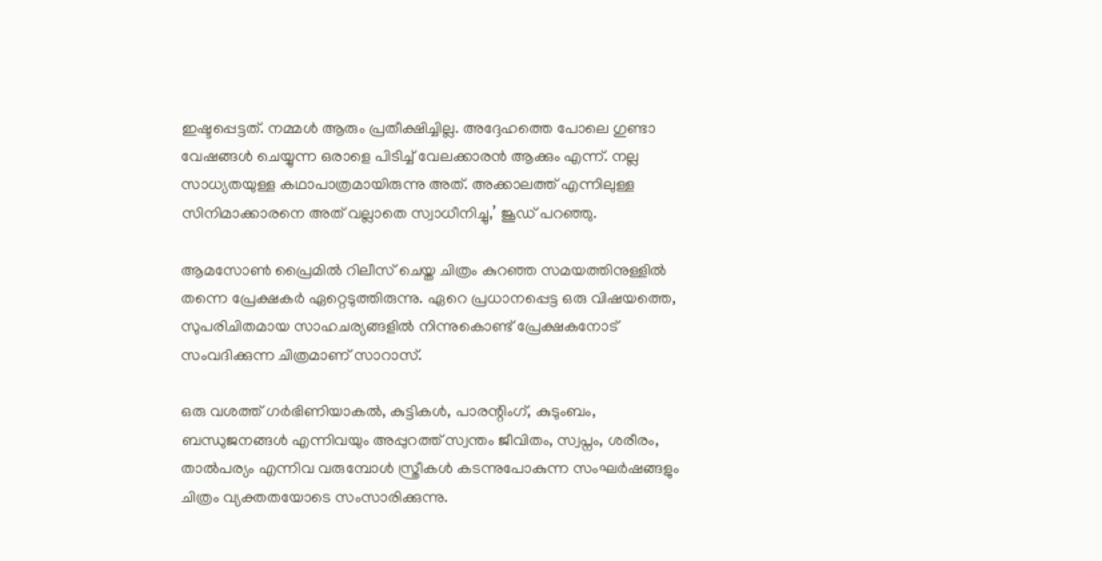ഇഷ്ടപ്പെട്ടത്. നമ്മള്‍ ആരും പ്രതീക്ഷിച്ചില്ല. അദ്ദേഹത്തെ പോലെ ഗുണ്ടാ വേഷങ്ങള്‍ ചെയ്യുന്ന ഒരാളെ പിടിച്ച് വേലക്കാരന്‍ ആക്കും എന്ന്. നല്ല സാധ്യതയുള്ള കഥാപാത്രമായിരുന്നു അത്. അക്കാലത്ത് എന്നിലുള്ള സിനിമാക്കാരനെ അത് വല്ലാതെ സ്വാധീനിച്ചു,’ ജൂഡ് പറഞ്ഞു.

ആമസോണ്‍ പ്രൈമില്‍ റിലീസ് ചെയ്ത ചിത്രം കുറഞ്ഞ സമയത്തിനുള്ളില്‍ തന്നെ പ്രേക്ഷകര്‍ ഏറ്റെടുത്തിരുന്നു. ഏറെ പ്രധാനപ്പെട്ട ഒരു വിഷയത്തെ, സുപരിചിതമായ സാഹചര്യങ്ങളില്‍ നിന്നുകൊണ്ട് പ്രേക്ഷകനോട് സംവദിക്കുന്ന ചിത്രമാണ് സാറാസ്.

ഒരു വശത്ത് ഗര്‍ഭിണിയാകല്‍, കുട്ടികള്‍, പാരന്റിംഗ്, കുടുംബം, ബന്ധുജനങ്ങള്‍ എന്നിവയും അപ്പുറത്ത് സ്വന്തം ജീവിതം, സ്വപ്നം, ശരീരം, താല്‍പര്യം എന്നിവ വരുമ്പോള്‍ സ്ത്രീകള്‍ കടന്നുപോകുന്ന സംഘര്‍ഷങ്ങളും ചിത്രം വ്യക്തതയോടെ സംസാരിക്കുന്നു.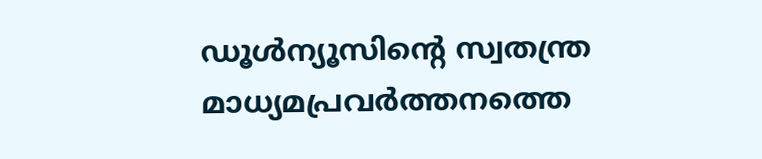ഡൂള്‍ന്യൂസിന്റെ സ്വതന്ത്ര മാധ്യമപ്രവര്‍ത്തനത്തെ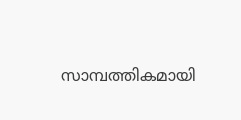സാമ്പത്തികമായി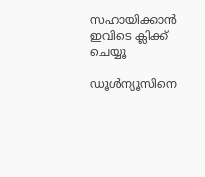സഹായിക്കാന്‍ ഇവിടെ ക്ലിക്ക് ചെയ്യൂ

ഡൂള്‍ന്യൂസിനെ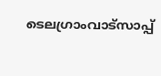ടെലഗ്രാംവാട്‌സാപ്പ്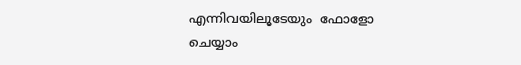എന്നിവയിലൂടേയും  ഫോളോ ചെയ്യാം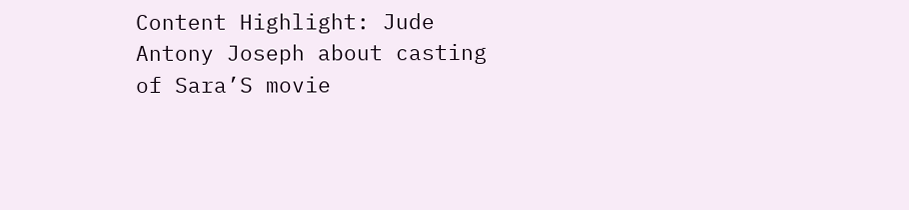Content Highlight: Jude Antony Joseph about casting of Sara’S movie